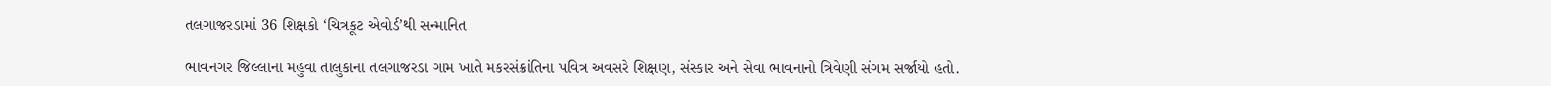તલગાજરડામાં 36 શિક્ષકો ‘ચિત્રકૂટ એવોર્ડ’થી સન્માનિત

ભાવનગર જિલ્લાના મહુવા તાલુકાના તલગાજરડા ગામ ખાતે મકરસંક્રાંતિના પવિત્ર અવસરે શિક્ષણ, સંસ્કાર અને સેવા ભાવનાનો ત્રિવેણી સંગમ સર્જાયો હતો.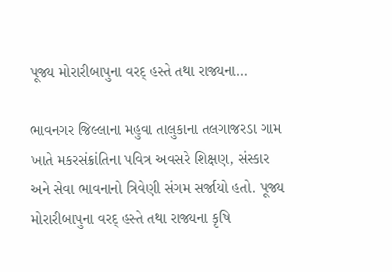પૂજ્ય મોરારીબાપુના વરદ્ હસ્તે તથા રાજ્યના…

ભાવનગર જિલ્લાના મહુવા તાલુકાના તલગાજરડા ગામ ખાતે મકરસંક્રાંતિના પવિત્ર અવસરે શિક્ષણ, સંસ્કાર અને સેવા ભાવનાનો ત્રિવેણી સંગમ સર્જાયો હતો. પૂજ્ય મોરારીબાપુના વરદ્ હસ્તે તથા રાજ્યના કૃષિ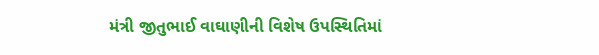મંત્રી જીતુભાઈ વાઘાણીની વિશેષ ઉપસ્થિતિમાં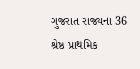ગુજરાત રાજ્યના 36 શ્રેષ્ઠ પ્રાથમિક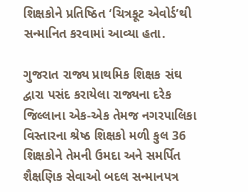શિક્ષકોને પ્રતિષ્ઠિત ‘ચિત્રકૂટ એવોર્ડ’થી સન્માનિત કરવામાં આવ્યા હતા.

ગુજરાત રાજ્ય પ્રાથમિક શિક્ષક સંઘ દ્વારા પસંદ કરાયેલા રાજ્યના દરેક જિલ્લાના એક-એક તેમજ નગરપાલિકા વિસ્તારના શ્રેષ્ઠ શિક્ષકો મળી કુલ 36 શિક્ષકોને તેમની ઉમદા અને સમર્પિત શૈક્ષણિક સેવાઓ બદલ સન્માનપત્ર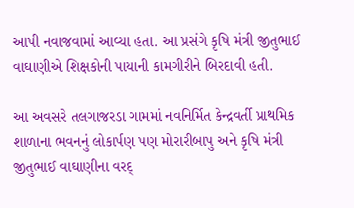આપી નવાજવામાં આવ્યા હતા. આ પ્રસંગે કૃષિ મંત્રી જીતુભાઈ વાઘાણીએ શિક્ષકોની પાયાની કામગીરીને બિરદાવી હતી.

આ અવસરે તલગાજરડા ગામમાં નવનિર્મિત કેન્દ્રવર્તી પ્રાથમિક શાળાના ભવનનું લોકાર્પણ પણ મોરારીબાપુ અને કૃષિ મંત્રી જીતુભાઈ વાઘાણીના વરદ્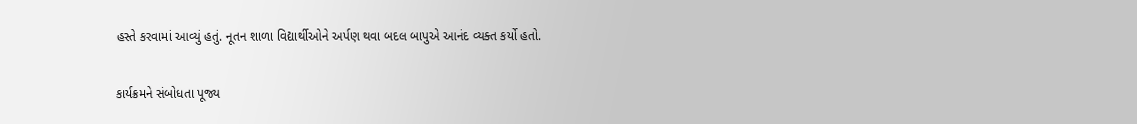હસ્તે કરવામાં આવ્યું હતું. નૂતન શાળા વિદ્યાર્થીઓને અર્પણ થવા બદલ બાપુએ આનંદ વ્યક્ત કર્યો હતો.

કાર્યક્રમને સંબોધતા પૂજ્ય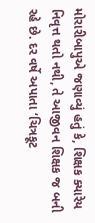મોરારીબાપુએ જણાવ્યું હતું કે, શિક્ષક ક્યારેય નિવૃત્ત થતો નથી, તે આજીવન શિક્ષક જ બની રહે છે. દર વર્ષે અપાતા ‘ચિત્રકૂટ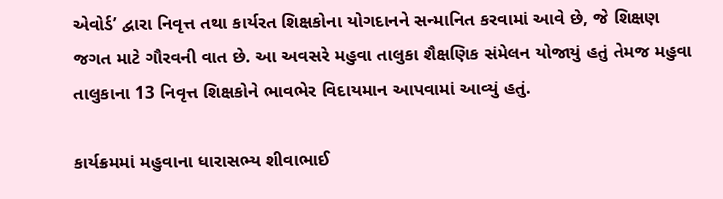એવોર્ડ’ દ્વારા નિવૃત્ત તથા કાર્યરત શિક્ષકોના યોગદાનને સન્માનિત કરવામાં આવે છે, જે શિક્ષણ જગત માટે ગૌરવની વાત છે. આ અવસરે મહુવા તાલુકા શૈક્ષણિક સંમેલન યોજાયું હતું તેમજ મહુવા તાલુકાના 13 નિવૃત્ત શિક્ષકોને ભાવભેર વિદાયમાન આપવામાં આવ્યું હતું.

કાર્યક્રમમાં મહુવાના ધારાસભ્ય શીવાભાઈ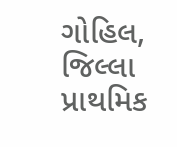ગોહિલ, જિલ્લા પ્રાથમિક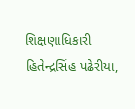શિક્ષણાધિકારી હિતેન્દ્રસિંહ પઢેરીયા,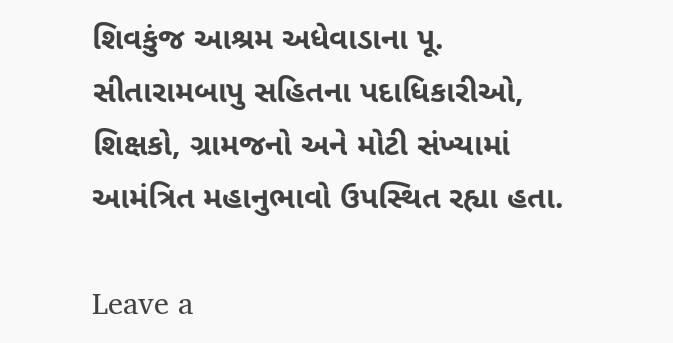શિવકુંજ આશ્રમ અધેવાડાના પૂ. સીતારામબાપુ સહિતના પદાધિકારીઓ, શિક્ષકો, ગ્રામજનો અને મોટી સંખ્યામાં આમંત્રિત મહાનુભાવો ઉપસ્થિત રહ્યા હતા.

Leave a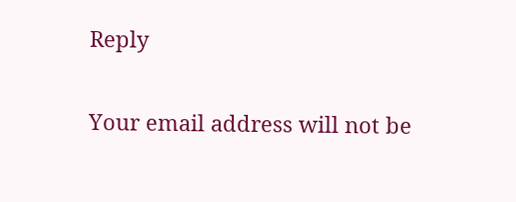Reply

Your email address will not be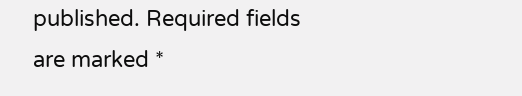published. Required fields are marked *